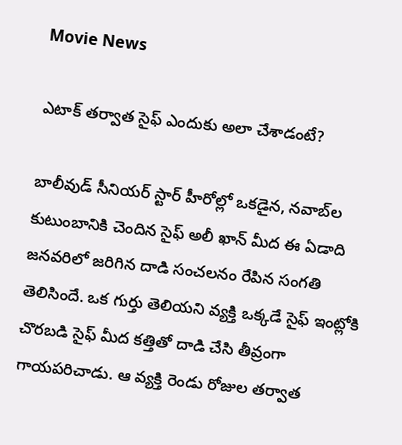Movie News

ఎటాక్ తర్వాత సైఫ్ ఎందుకు అలా చేశాడంటే?

బాలీవుడ్ సీనియర్ స్టార్ హీరోల్లో ఒకడైన, నవాబ్‌ల కుటుంబానికి చెందిన సైఫ్ అలీ ఖాన్ మీద ఈ ఏడాది జనవరిలో జరిగిన దాడి సంచలనం రేపిన సంగతి తెలిసిందే. ఒక గుర్తు తెలియని వ్యక్తి ఒక్కడే సైఫ్ ఇంట్లోకి చొరబడి సైఫ్ మీద కత్తితో దాడి చేసి తీవ్రంగా గాయపరిచాడు. ఆ వ్యక్తి రెండు రోజుల తర్వాత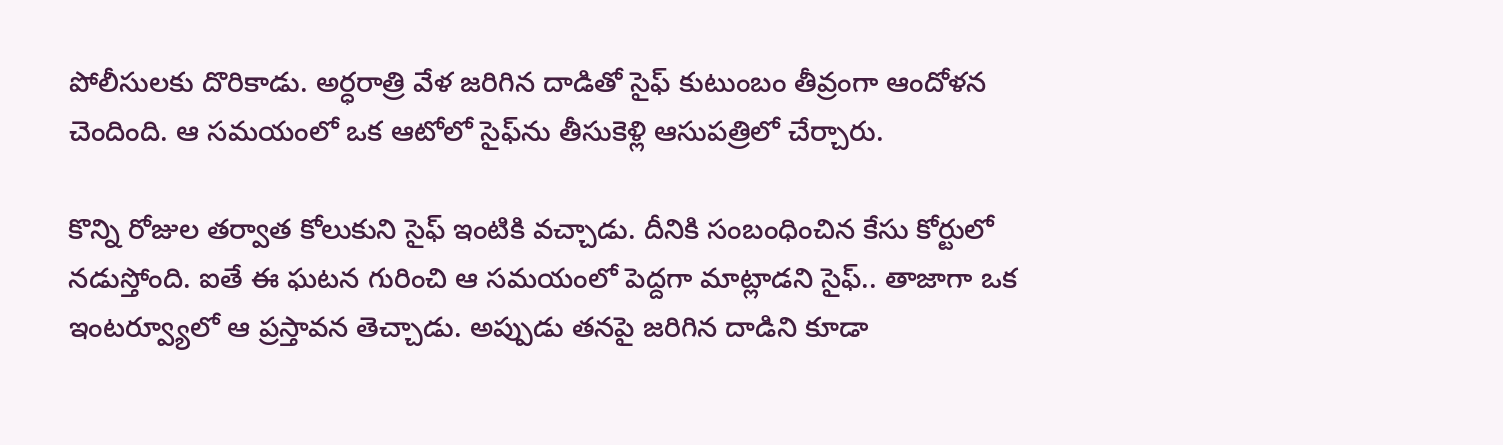పోలీసులకు దొరికాడు. అర్ధరాత్రి వేళ జరిగిన దాడితో సైఫ్ కుటుంబం తీవ్రంగా ఆందోళన చెందింది. ఆ సమయంలో ఒక ఆటోలో సైఫ్‌ను తీసుకెళ్లి ఆసుపత్రిలో చేర్చారు.

కొన్ని రోజుల తర్వాత కోలుకుని సైఫ్ ఇంటికి వచ్చాడు. దీనికి సంబంధించిన కేసు కోర్టులో నడుస్తోంది. ఐతే ఈ ఘటన గురించి ఆ సమయంలో పెద్దగా మాట్లాడని సైఫ్.. తాజాగా ఒక ఇంటర్వ్యూలో ఆ ప్రస్తావన తెచ్చాడు. అప్పుడు తనపై జరిగిన దాడిని కూడా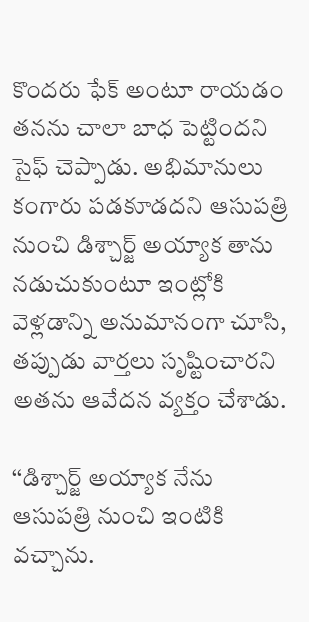కొందరు ఫేక్ అంటూ రాయడం తనను చాలా బాధ పెట్టిందని సైఫ్ చెప్పాడు. అభిమానులు కంగారు పడకూడదని ఆసుపత్రి నుంచి డిశ్చార్జ్ అయ్యాక తాను నడుచుకుంటూ ఇంట్లోకి వెళ్లడాన్ని అనుమానంగా చూసి, తప్పుడు వార్తలు సృష్టించారని అతను ఆవేదన వ్యక్తం చేశాడు.

‘‘డిశ్చార్జ్ అయ్యాక నేను ఆసుపత్రి నుంచి ఇంటికి వచ్చాను.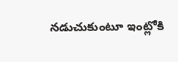నడుచుకుంటూ ఇంట్లోకి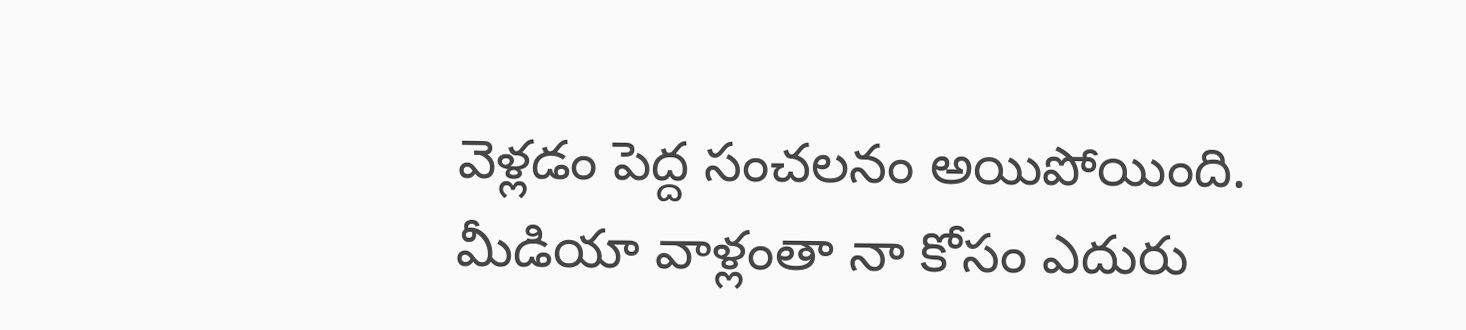వెళ్లడం పెద్ద సంచలనం అయిపోయింది. మీడియా వాళ్లంతా నా కోసం ఎదురు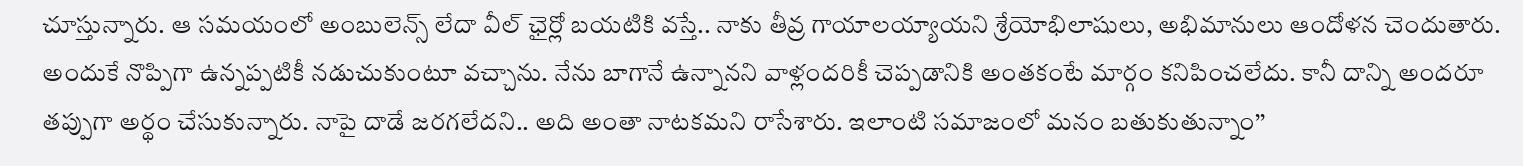చూస్తున్నారు. ఆ సమయంలో అంబులెన్స్ లేదా వీల్ ఛైర్లో బయటికి వస్తే.. నాకు తీవ్ర గాయాలయ్యాయని శ్రేయోభిలాషులు, అభిమానులు ఆందోళన చెందుతారు. అందుకే నొప్పిగా ఉన్నప్పటికీ నడుచుకుంటూ వచ్చాను. నేను బాగానే ఉన్నానని వాళ్లందరికీ చెప్పడానికి అంతకంటే మార్గం కనిపించలేదు. కానీ దాన్ని అందరూ తప్పుగా అర్థం చేసుకున్నారు. నాపై దాడే జరగలేదని.. అది అంతా నాటకమని రాసేశారు. ఇలాంటి సమాజంలో మనం బతుకుతున్నాం’’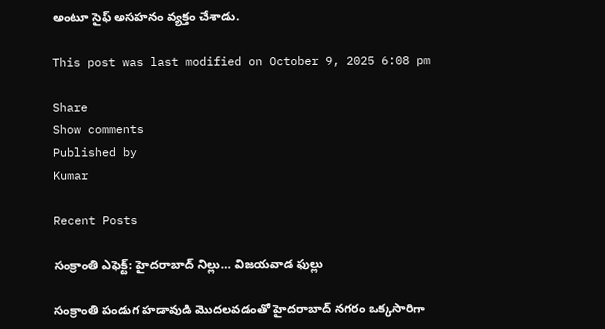అంటూ సైఫ్ అసహనం వ్యక్తం చేశాడు.

This post was last modified on October 9, 2025 6:08 pm

Share
Show comments
Published by
Kumar

Recent Posts

సంక్రాంతి ఎఫెక్ట్: హైదరాబాద్ నిల్లు… విజయవాడ ఫుల్లు

సంక్రాంతి పండుగ హడావుడి మొదలవడంతో హైదరాబాద్ నగరం ఒక్కసారిగా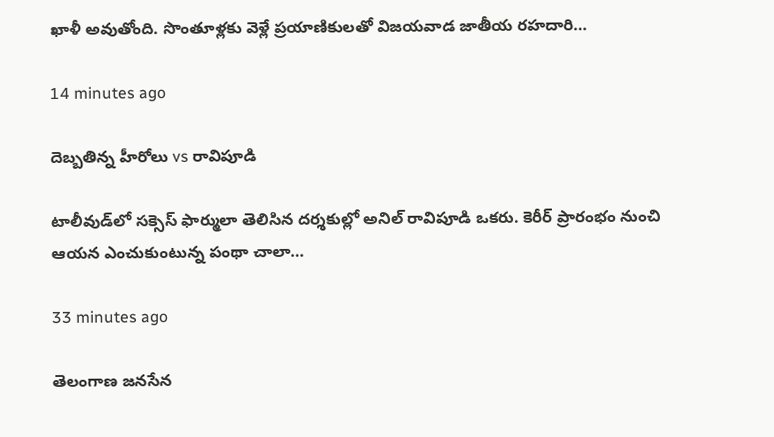ఖాళీ అవుతోంది. సొంతూళ్లకు వెళ్లే ప్రయాణికులతో విజయవాడ జాతీయ రహదారి…

14 minutes ago

దెబ్బతిన్న హీరోలు vs రావిపూడి

టాలీవుడ్‌లో సక్సెస్ ఫార్ములా తెలిసిన దర్శకుల్లో అనిల్ రావిపూడి ఒకరు. కెరీర్ ప్రారంభం నుంచి ఆయన ఎంచుకుంటున్న పంథా చాలా…

33 minutes ago

తెలంగాణ జనసేన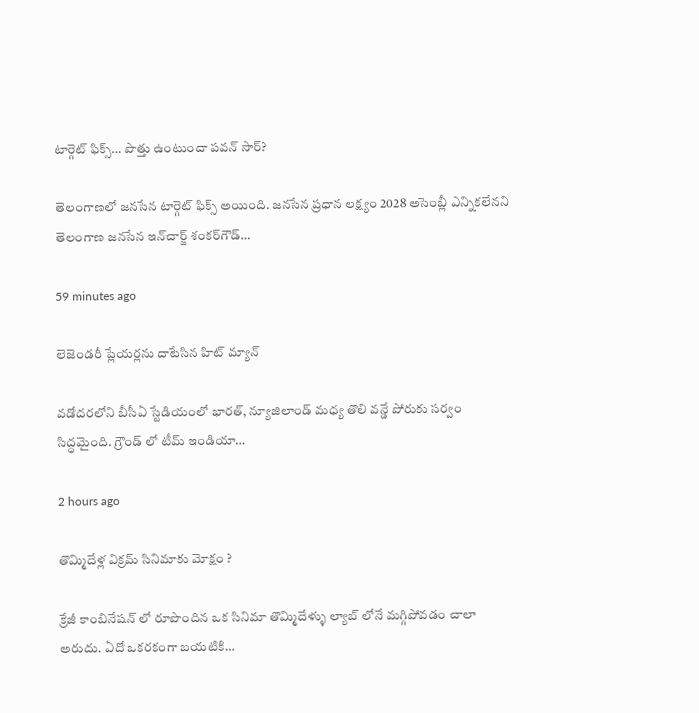టార్గెట్ ఫిక్స్… పొత్తు ఉంటుందా పవన్ సార్?

తెలంగాణలో జనసేన టార్గెట్ ఫిక్స్ అయింది. జనసేన ప్రధాన లక్ష్యం 2028 అసెంబ్లీ ఎన్నికలేనని తెలంగాణ జనసేన ఇన్‌చార్జ్‌ శంకర్‌గౌడ్‌…

59 minutes ago

లెజెండరీ ప్లేయర్లను దాటేసిన హిట్ మ్యాన్

వడోదరలోని బీసీఏ స్టేడియంలో భారత్, న్యూజిలాండ్ మధ్య తొలి వన్డే పోరుకు సర్వం సిద్ధమైంది. గ్రౌండ్ లో టీమ్ ఇండియా…

2 hours ago

తొమ్మిదేళ్ల విక్రమ్ సినిమాకు మోక్షం ?

క్రేజీ కాంబినేషన్ లో రూపొందిన ఒక సినిమా తొమ్మిదేళ్ళు ల్యాబ్ లోనే మగ్గిపోవడం చాలా అరుదు. ఏదో ఒకరకంగా బయటికి…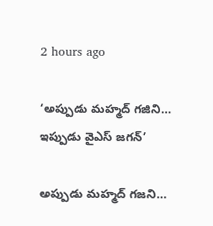2 hours ago

‘అప్పుడు మహ్మద్ గజిని… ఇప్పుడు వైఎస్ జగన్’

అప్పుడు మహ్మద్‌ గజని…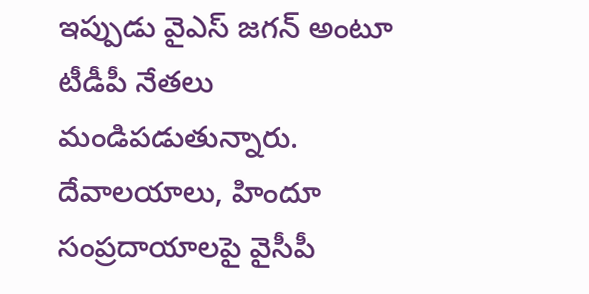ఇప్పుడు వైఎస్‌ జగన్‌ అంటూ టీడీపీ నేతలు మండిపడుతున్నారు. దేవాలయాలు, హిందూ సంప్రదాయాలపై వైసీపీ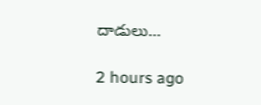దాడులు…

2 hours ago